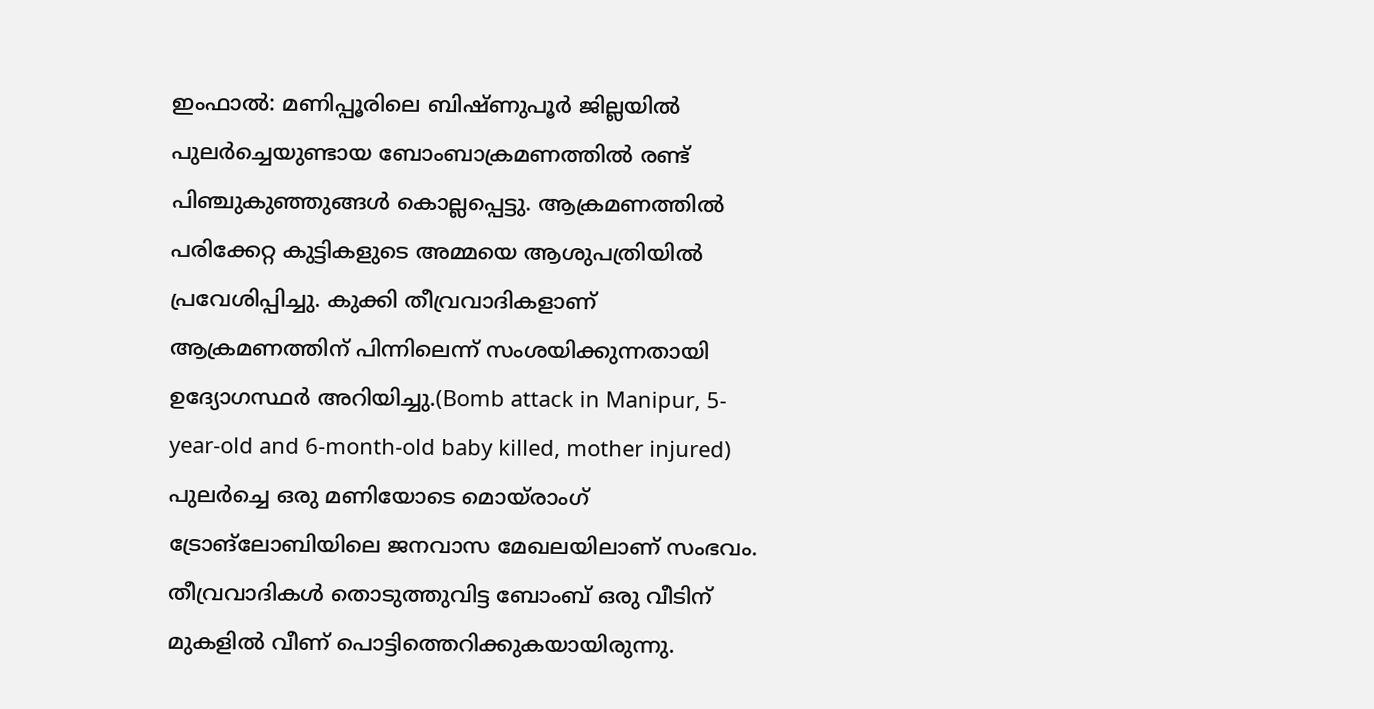ഇംഫാൽ: മണിപ്പൂരിലെ ബിഷ്ണുപൂർ ജില്ലയിൽ പുലർച്ചെയുണ്ടായ ബോംബാക്രമണത്തിൽ രണ്ട് പിഞ്ചുകുഞ്ഞുങ്ങൾ കൊല്ലപ്പെട്ടു. ആക്രമണത്തിൽ പരിക്കേറ്റ കുട്ടികളുടെ അമ്മയെ ആശുപത്രിയിൽ പ്രവേശിപ്പിച്ചു. കുക്കി തീവ്രവാദികളാണ് ആക്രമണത്തിന് പിന്നിലെന്ന് സംശയിക്കുന്നതായി ഉദ്യോഗസ്ഥർ അറിയിച്ചു.(Bomb attack in Manipur, 5-year-old and 6-month-old baby killed, mother injured)
പുലർച്ചെ ഒരു മണിയോടെ മൊയ്രാംഗ് ട്രോങ്ലോബിയിലെ ജനവാസ മേഖലയിലാണ് സംഭവം. തീവ്രവാദികൾ തൊടുത്തുവിട്ട ബോംബ് ഒരു വീടിന് മുകളിൽ വീണ് പൊട്ടിത്തെറിക്കുകയായിരുന്നു.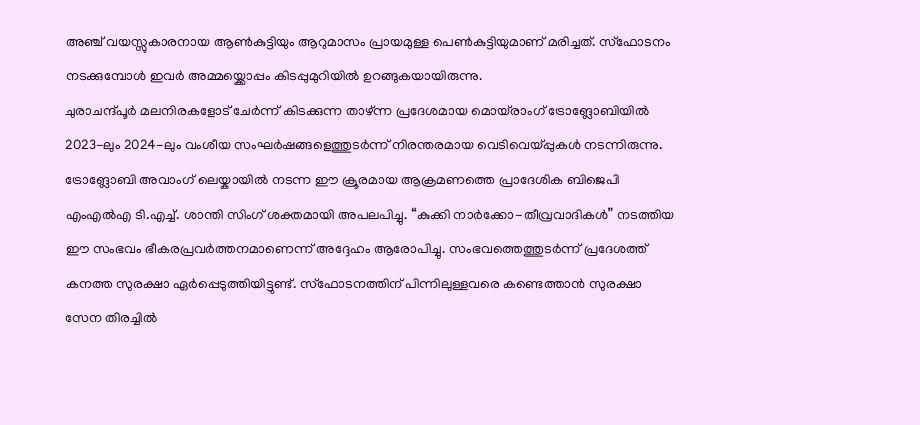അഞ്ച് വയസ്സുകാരനായ ആൺകുട്ടിയും ആറുമാസം പ്രായമുള്ള പെൺകുട്ടിയുമാണ് മരിച്ചത്. സ്ഫോടനം നടക്കുമ്പോൾ ഇവർ അമ്മയ്ക്കൊപ്പം കിടപ്പുമുറിയിൽ ഉറങ്ങുകയായിരുന്നു.
ചുരാചന്ദ്പൂർ മലനിരകളോട് ചേർന്ന് കിടക്കുന്ന താഴ്ന്ന പ്രദേശമായ മൊയ്രാംഗ് ട്രോങ്ലോബിയിൽ 2023-ലും 2024-ലും വംശീയ സംഘർഷങ്ങളെത്തുടർന്ന് നിരന്തരമായ വെടിവെയ്പ്പുകൾ നടന്നിരുന്നു. ട്രോങ്ലോബി അവാംഗ് ലെയ്കായിൽ നടന്ന ഈ ക്രൂരമായ ആക്രമണത്തെ പ്രാദേശിക ബിജെപി എംഎൽഎ ടി.എച്ച്. ശാന്തി സിംഗ് ശക്തമായി അപലപിച്ചു. “കുക്കി നാർക്കോ-തീവ്രവാദികൾ” നടത്തിയ ഈ സംഭവം ഭീകരപ്രവർത്തനമാണെന്ന് അദ്ദേഹം ആരോപിച്ചു. സംഭവത്തെത്തുടർന്ന് പ്രദേശത്ത് കനത്ത സുരക്ഷാ ഏർപ്പെടുത്തിയിട്ടുണ്ട്. സ്ഫോടനത്തിന് പിന്നിലുള്ളവരെ കണ്ടെത്താൻ സുരക്ഷാ സേന തിരച്ചിൽ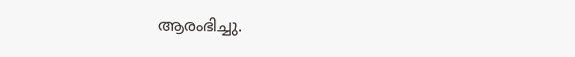ആരംഭിച്ചു.